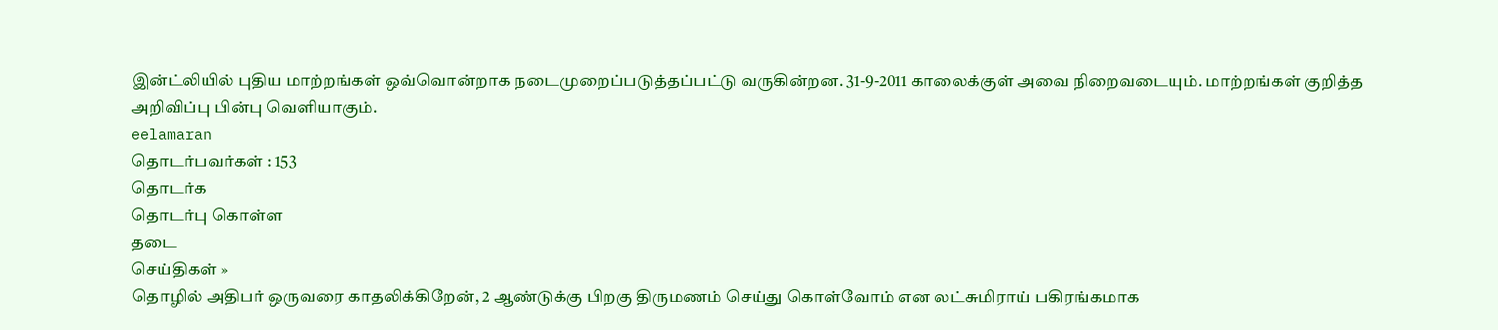இன்ட்லியில் புதிய மாற்றங்கள் ஒவ்வொன்றாக நடைமுறைப்படுத்தப்பட்டு வருகின்றன. 31-9-2011 காலைக்குள் அவை நிறைவடையும். மாற்றங்கள் குறித்த அறிவிப்பு பின்பு வெளியாகும்.
eelamaran
தொடர்பவர்கள் : 153
தொடர்க
தொடர்பு கொள்ள
தடை
செய்திகள் »
தொழில் அதிபர் ஒருவரை காதலிக்கிறேன், 2 ஆண்டுக்கு பிறகு திருமணம் செய்து கொள்வோம் என லட்சுமிராய் பகிரங்கமாக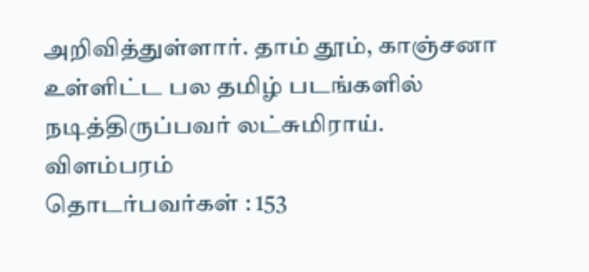அறிவித்துள்ளார். தாம் தூம், காஞ்சனா உள்ளிட்ட பல தமிழ் படங்களில் நடித்திருப்பவர் லட்சுமிராய்.
விளம்பரம்
தொடர்பவர்கள் : 153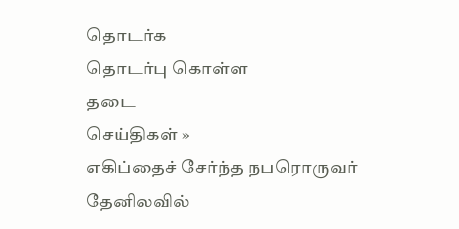தொடர்க
தொடர்பு கொள்ள
தடை
செய்திகள் »
எகிப்தைச் சேர்ந்த நபரொருவர் தேனிலவில்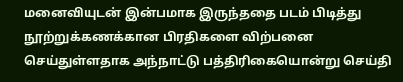மனைவியுடன் இன்பமாக இருந்ததை படம் பிடித்து நூற்றுக்கணக்கான பிரதிகளை விற்பனை செய்துள்ளதாக அந்நாட்டு பத்திரிகையொன்று செய்தி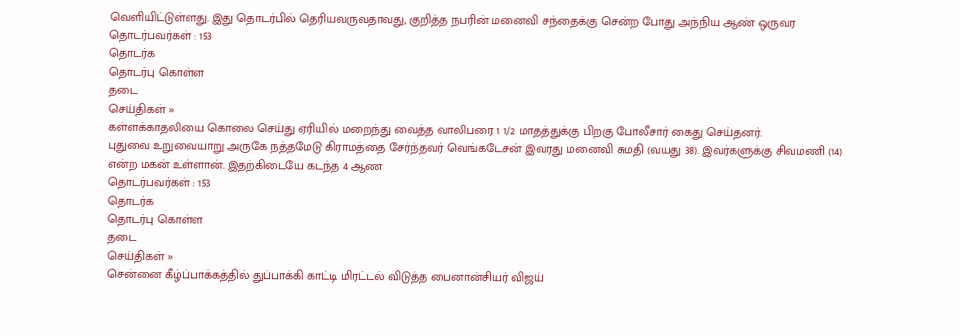வெளியிட்டுள்ளது. இது தொடர்பில் தெரியவருவதாவது, குறித்த நபரின் மனைவி சந்தைக்கு சென்ற போது அந்நிய ஆண் ஒருவர
தொடர்பவர்கள் : 153
தொடர்க
தொடர்பு கொள்ள
தடை
செய்திகள் »
கள்ளக்காதலியை கொலை செய்து ஏரியில் மறைந்து வைத்த வாலிபரை 1 1/2 மாதத்துக்கு பிறகு போலீசார் கைது செய்தனர்.
புதுவை உறுவையாறு அருகே நத்தமேடு கிராமத்தை சேர்ந்தவர் வெங்கடேசன் இவரது மனைவி சுமதி (வயது 38). இவர்களுக்கு சிவமணி (14) என்ற மகன் உள்ளான். இதற்கிடையே கடந்த 4 ஆண
தொடர்பவர்கள் : 153
தொடர்க
தொடர்பு கொள்ள
தடை
செய்திகள் »
சென்னை கீழ்ப்பாக்கத்தில் துப்பாக்கி காட்டி மிரட்டல் விடுத்த பைனான்சியர் விஜய்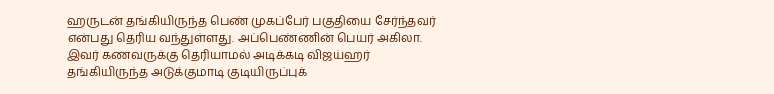ஹருடன் தங்கியிருந்த பெண் முகப்பேர் பகுதியை சேர்ந்தவர் என்பது தெரிய வந்துள்ளது. அப்பெண்ணின் பெயர் அகிலா. இவர் கணவருக்கு தெரியாமல் அடிக்கடி விஜய்ஹர் தங்கியிருந்த அடுக்குமாடி குடியிருப்புக்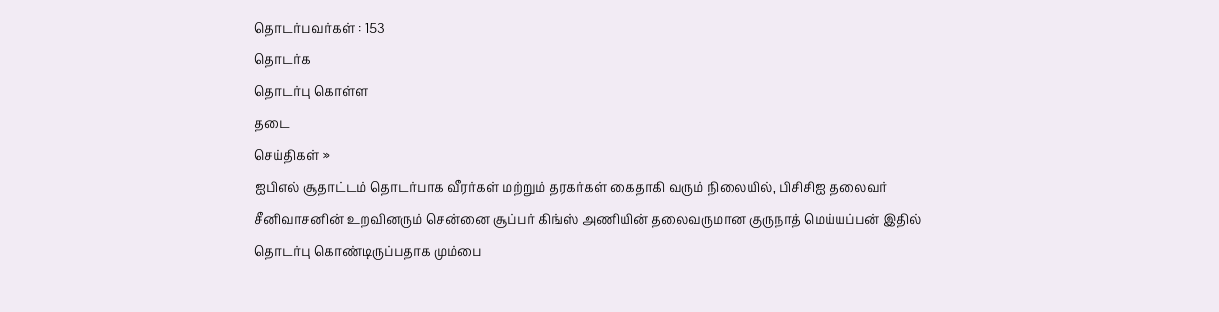தொடர்பவர்கள் : 153
தொடர்க
தொடர்பு கொள்ள
தடை
செய்திகள் »
ஐபிஎல் சூதாட்டம் தொடர்பாக வீரர்கள் மற்றும் தரகர்கள் கைதாகி வரும் நிலையில், பிசிசிஐ தலைவர் சீனிவாசனின் உறவினரும் சென்னை சூப்பர் கிங்ஸ் அணியின் தலைவருமான குருநாத் மெய்யப்பன் இதில் தொடர்பு கொண்டிருப்பதாக மும்பை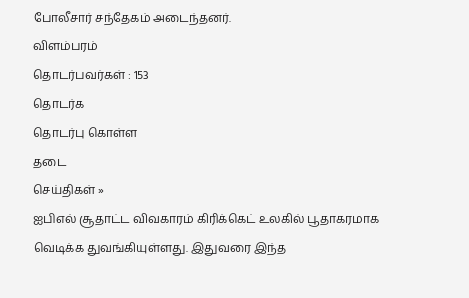போலீசார் சந்தேகம் அடைந்தனர்.
விளம்பரம்
தொடர்பவர்கள் : 153
தொடர்க
தொடர்பு கொள்ள
தடை
செய்திகள் »
ஐபிஎல் சூதாட்ட விவகாரம் கிரிக்கெட் உலகில் பூதாகரமாக வெடிக்க துவங்கியுள்ளது. இதுவரை இந்த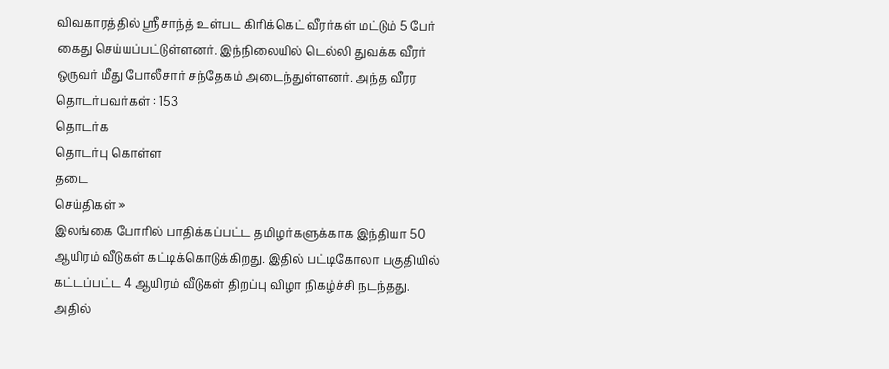விவகாரத்தில் ஸ்ரீசாந்த் உள்பட கிரிக்கெட் வீரர்கள் மட்டும் 5 பேர் கைது செய்யப்பட்டுள்ளனர். இந்நிலையில் டெல்லி துவக்க வீரர் ஒருவர் மீது போலீசார் சந்தேகம் அடைந்துள்ளனர். அந்த வீரர
தொடர்பவர்கள் : 153
தொடர்க
தொடர்பு கொள்ள
தடை
செய்திகள் »
இலங்கை போரில் பாதிக்கப்பட்ட தமிழர்களுக்காக இந்தியா 50 ஆயிரம் வீடுகள் கட்டிக்கொடுக்கிறது. இதில் பட்டிகோலா பகுதியில் கட்டப்பட்ட 4 ஆயிரம் வீடுகள் திறப்பு விழா நிகழ்ச்சி நடந்தது. அதில்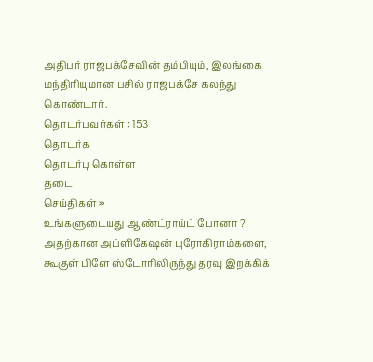அதிபர் ராஜபக்சேவின் தம்பியும், இலங்கை மந்திரியுமான பசில் ராஜபக்சே கலந்து கொண்டார்.
தொடர்பவர்கள் : 153
தொடர்க
தொடர்பு கொள்ள
தடை
செய்திகள் »
உங்களுடையது ஆண்ட்ராய்ட் போனா ? அதற்கான அப்ளிகேஷன் புரோகிராம்களை, கூகுள் பிளே ஸ்டோரிலிருந்து தரவு இறக்கிக்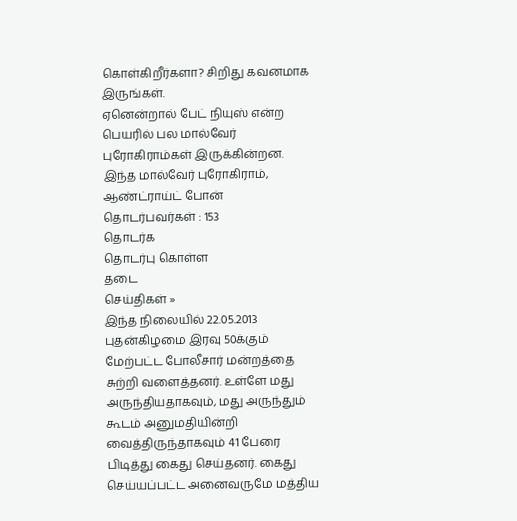கொள்கிறீர்களா? சிறிது கவனமாக இருங்கள்.
ஏனென்றால் பேட் நியுஸ் என்ற பெயரில் பல மால்வேர் புரோகிராம்கள் இருக்கின்றன. இந்த மால்வேர் புரோகிராம், ஆண்ட்ராய்ட் போன்
தொடர்பவர்கள் : 153
தொடர்க
தொடர்பு கொள்ள
தடை
செய்திகள் »
இந்த நிலையில் 22.05.2013 புதன்கிழமை இரவு 50க்கும் மேற்பட்ட போலீசார் மன்றத்தை சுற்றி வளைத்தனர். உள்ளே மது அருந்தியதாகவும், மது அருந்தும் கூடம் அனுமதியின்றி வைத்திருந்தாகவும் 41 பேரை பிடித்து கைது செய்தனர். கைது செய்யப்பட்ட அனைவருமே மத்திய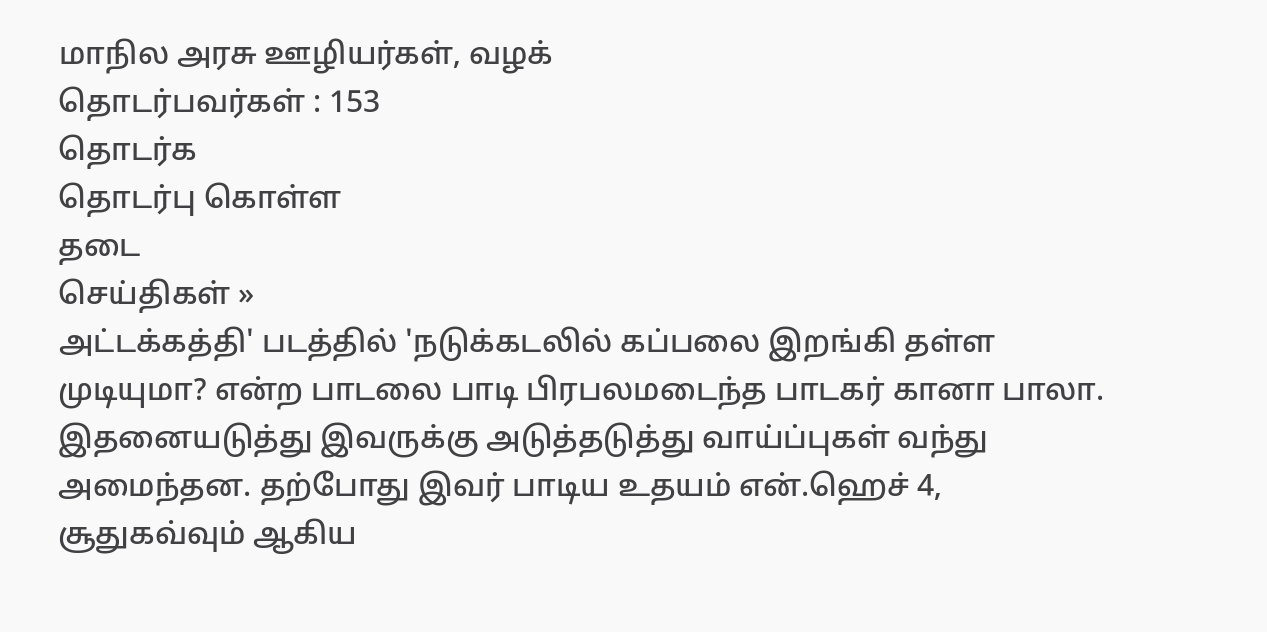மாநில அரசு ஊழியர்கள், வழக்
தொடர்பவர்கள் : 153
தொடர்க
தொடர்பு கொள்ள
தடை
செய்திகள் »
அட்டக்கத்தி' படத்தில் 'நடுக்கடலில் கப்பலை இறங்கி தள்ள முடியுமா? என்ற பாடலை பாடி பிரபலமடைந்த பாடகர் கானா பாலா.
இதனையடுத்து இவருக்கு அடுத்தடுத்து வாய்ப்புகள் வந்து அமைந்தன. தற்போது இவர் பாடிய உதயம் என்.ஹெச் 4, சூதுகவ்வும் ஆகிய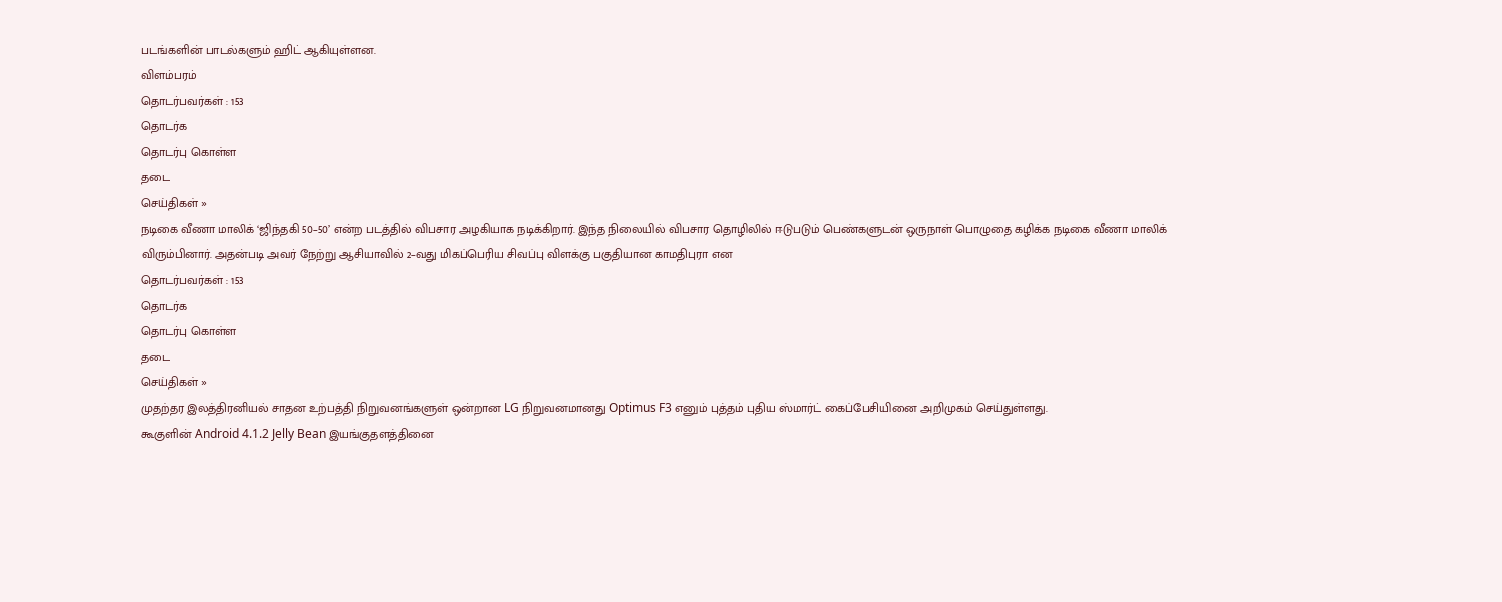படங்களின் பாடல்களும் ஹிட் ஆகியுள்ளன.
விளம்பரம்
தொடர்பவர்கள் : 153
தொடர்க
தொடர்பு கொள்ள
தடை
செய்திகள் »
நடிகை வீணா மாலிக் ‘ஜிந்தகி 50–50’ என்ற படத்தில் விபசார அழகியாக நடிக்கிறார். இந்த நிலையில் விபசார தொழிலில் ஈடுபடும் பெண்களுடன் ஒருநாள் பொழுதை கழிக்க நடிகை வீணா மாலிக் விரும்பினார். அதன்படி அவர் நேற்று ஆசியாவில் 2–வது மிகப்பெரிய சிவப்பு விளக்கு பகுதியான காமதிபுரா என
தொடர்பவர்கள் : 153
தொடர்க
தொடர்பு கொள்ள
தடை
செய்திகள் »
முதற்தர இலத்திரனியல் சாதன உற்பத்தி நிறுவனங்களுள் ஒன்றான LG நிறுவனமானது Optimus F3 எனும் புத்தம் புதிய ஸ்மார்ட் கைப்பேசியினை அறிமுகம் செய்துள்ளது.
கூகுளின் Android 4.1.2 Jelly Bean இயங்குதளத்தினை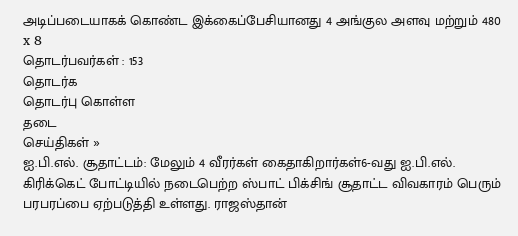அடிப்படையாகக் கொண்ட இக்கைப்பேசியானது 4 அங்குல அளவு மற்றும் 480 x 8
தொடர்பவர்கள் : 153
தொடர்க
தொடர்பு கொள்ள
தடை
செய்திகள் »
ஐ.பி.எல். சூதாட்டம்: மேலும் 4 வீரர்கள் கைதாகிறார்கள்6-வது ஐ.பி.எல். கிரிக்கெட் போட்டியில் நடைபெற்ற ஸ்பாட் பிக்சிங் சூதாட்ட விவகாரம் பெரும் பரபரப்பை ஏற்படுத்தி உள்ளது. ராஜஸ்தான்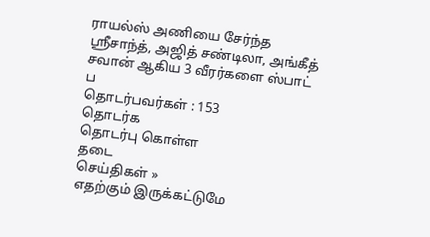ராயல்ஸ் அணியை சேர்ந்த ஸ்ரீசாந்த், அஜித் சண்டிலா, அங்கீத் சவான் ஆகிய 3 வீரர்களை ஸ்பாட் ப
தொடர்பவர்கள் : 153
தொடர்க
தொடர்பு கொள்ள
தடை
செய்திகள் »
எதற்கும் இருக்கட்டுமே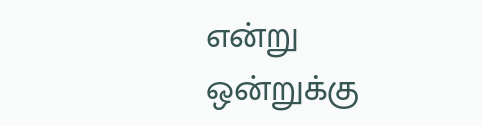என்று ஒன்றுக்கு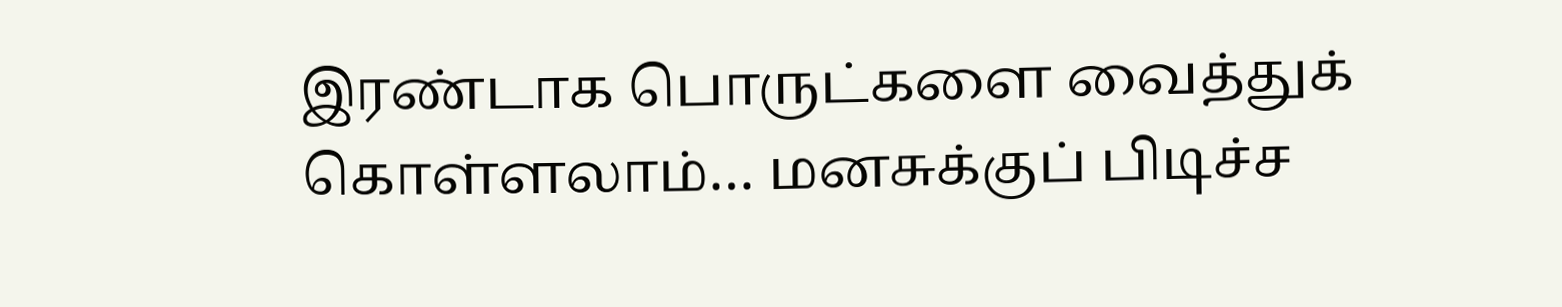இரண்டாக பொருட்களை வைத்துக் கொள்ளலாம்… மனசுக்குப் பிடிச்ச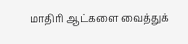மாதிரி ஆட்களை வைத்துக்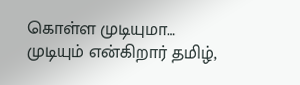கொள்ள முடியுமா… முடியும் என்கிறார் தமிழ்,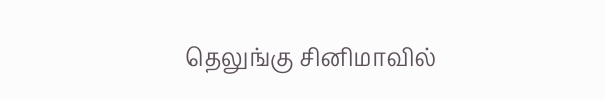தெலுங்கு சினிமாவில்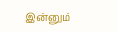இன்னும்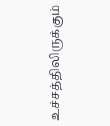உச்சத்திலிருக்கும்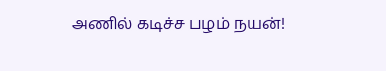அணில் கடிச்ச பழம் நயன்!